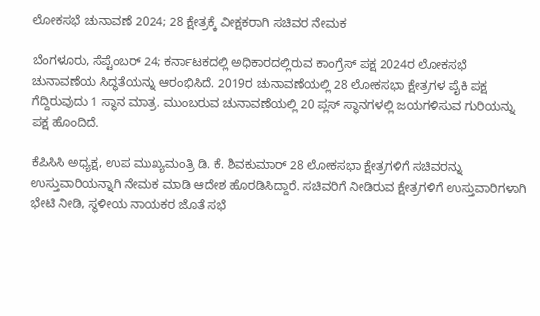ಲೋಕಸಭೆ ಚುನಾವಣೆ 2024; 28 ಕ್ಷೇತ್ರಕ್ಕೆ ವೀಕ್ಷಕರಾಗಿ ಸಚಿವರ ನೇಮಕ

ಬೆಂಗಳೂರು, ಸೆಪ್ಟೆಂಬರ್ 24; ಕರ್ನಾಟಕದಲ್ಲಿ ಅಧಿಕಾರದಲ್ಲಿರುವ ಕಾಂಗ್ರೆಸ್ ಪಕ್ಷ 2024ರ ಲೋಕಸಭೆ ಚುನಾವಣೆಯ ಸಿದ್ಧತೆಯನ್ನು ಆರಂಭಿಸಿದೆ. 2019ರ ಚುನಾವಣೆಯಲ್ಲಿ 28 ಲೋಕಸಭಾ ಕ್ಷೇತ್ರಗಳ ಪೈಕಿ ಪಕ್ಷ ಗೆದ್ದಿರುವುದು 1 ಸ್ಥಾನ ಮಾತ್ರ. ಮುಂಬರುವ ಚುನಾವಣೆಯಲ್ಲಿ 20 ಪ್ಲಸ್ ಸ್ಥಾನಗಳಲ್ಲಿ ಜಯಗಳಿಸುವ ಗುರಿಯನ್ನು ಪಕ್ಷ ಹೊಂದಿದೆ.

ಕೆಪಿಸಿಸಿ ಅಧ್ಯಕ್ಷ, ಉಪ ಮುಖ್ಯಮಂತ್ರಿ ಡಿ. ಕೆ. ಶಿವಕುಮಾರ್ 28 ಲೋಕಸಭಾ ಕ್ಷೇತ್ರಗಳಿಗೆ ಸಚಿವರನ್ನು ಉಸ್ತುವಾರಿಯನ್ನಾಗಿ ನೇಮಕ ಮಾಡಿ ಆದೇಶ ಹೊರಡಿಸಿದ್ದಾರೆ. ಸಚಿವರಿಗೆ ನೀಡಿರುವ ಕ್ಷೇತ್ರಗಳಿಗೆ ಉಸ್ತುವಾರಿಗಳಾಗಿ ಭೇಟಿ ನೀಡಿ, ಸ್ಥಳೀಯ ನಾಯಕರ ಜೊತೆ ಸಭೆ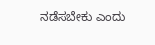ನಡೆಸಬೇಕು ಎಂದು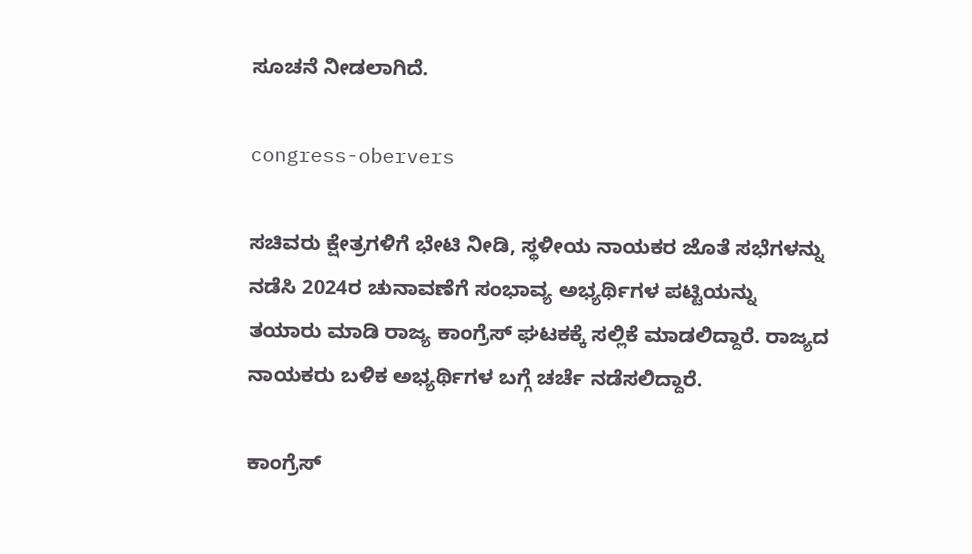ಸೂಚನೆ ನೀಡಲಾಗಿದೆ.

congress-obervers

ಸಚಿವರು ಕ್ಷೇತ್ರಗಳಿಗೆ ಭೇಟಿ ನೀಡಿ, ಸ್ಥಳೀಯ ನಾಯಕರ ಜೊತೆ ಸಭೆಗಳನ್ನು ನಡೆಸಿ 2024ರ ಚುನಾವಣೆಗೆ ಸಂಭಾವ್ಯ ಅಭ್ಯರ್ಥಿಗಳ ಪಟ್ಟಿಯನ್ನು ತಯಾರು ಮಾಡಿ ರಾಜ್ಯ ಕಾಂಗ್ರೆಸ್ ಘಟಕಕ್ಕೆ ಸಲ್ಲಿಕೆ ಮಾಡಲಿದ್ದಾರೆ. ರಾಜ್ಯದ ನಾಯಕರು ಬಳಿಕ ಅಭ್ಯರ್ಥಿಗಳ ಬಗ್ಗೆ ಚರ್ಚೆ ನಡೆಸಲಿದ್ದಾರೆ.

ಕಾಂಗ್ರೆಸ್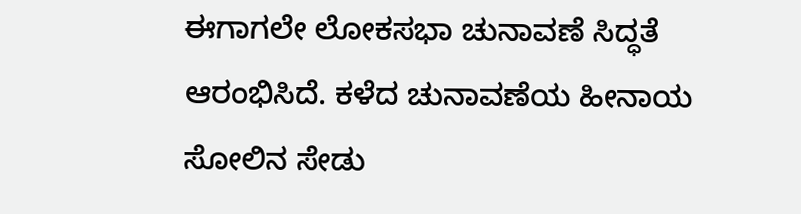ಈಗಾಗಲೇ ಲೋಕಸಭಾ ಚುನಾವಣೆ ಸಿದ್ಧತೆ ಆರಂಭಿಸಿದೆ. ಕಳೆದ ಚುನಾವಣೆಯ ಹೀನಾಯ ಸೋಲಿನ ಸೇಡು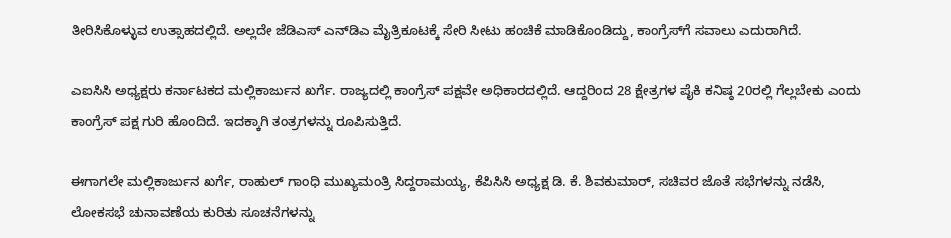ತೀರಿಸಿಕೊಳ್ಳುವ ಉತ್ಸಾಹದಲ್ಲಿದೆ. ಅಲ್ಲದೇ ಜೆಡಿಎಸ್ ಎನ್‌ಡಿಎ ಮೈತ್ರಿಕೂಟಕ್ಕೆ ಸೇರಿ ಸೀಟು ಹಂಚಿಕೆ ಮಾಡಿಕೊಂಡಿದ್ದು, ಕಾಂಗ್ರೆಸ್‌ಗೆ ಸವಾಲು ಎದುರಾಗಿದೆ.

ಎಐಸಿಸಿ ಅಧ್ಯಕ್ಷರು ಕರ್ನಾಟಕದ ಮಲ್ಲಿಕಾರ್ಜುನ ಖರ್ಗೆ. ರಾಜ್ಯದಲ್ಲಿ ಕಾಂಗ್ರೆಸ್ ಪಕ್ಷವೇ ಅಧಿಕಾರದಲ್ಲಿದೆ. ಆದ್ದರಿಂದ 28 ಕ್ಷೇತ್ರಗಳ ಪೈಕಿ ಕನಿಷ್ಠ 20ರಲ್ಲಿ ಗೆಲ್ಲಬೇಕು ಎಂದು ಕಾಂಗ್ರೆಸ್ ಪಕ್ಷ ಗುರಿ ಹೊಂದಿದೆ. ಇದಕ್ಕಾಗಿ ತಂತ್ರಗಳನ್ನು ರೂಪಿಸುತ್ತಿದೆ.

ಈಗಾಗಲೇ ಮಲ್ಲಿಕಾರ್ಜುನ ಖರ್ಗೆ, ರಾಹುಲ್ ಗಾಂಧಿ ಮುಖ್ಯಮಂತ್ರಿ ಸಿದ್ದರಾಮಯ್ಯ, ಕೆಪಿಸಿಸಿ ಅಧ್ಯಕ್ಷ ಡಿ. ಕೆ. ಶಿವಕುಮಾರ್, ಸಚಿವರ ಜೊತೆ ಸಭೆಗಳನ್ನು ನಡೆಸಿ, ಲೋಕಸಭೆ ಚುನಾವಣೆಯ ಕುರಿತು ಸೂಚನೆಗಳನ್ನು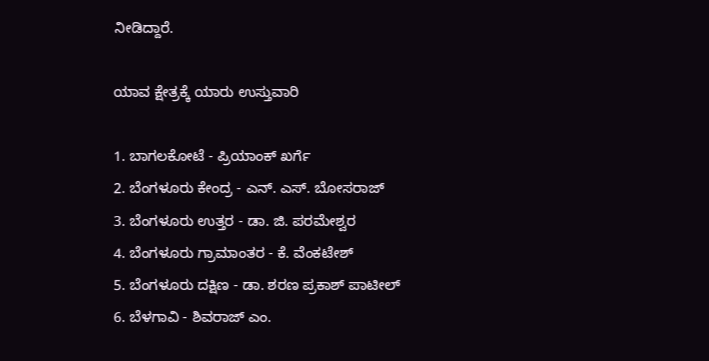ನೀಡಿದ್ದಾರೆ.

ಯಾವ ಕ್ಷೇತ್ರಕ್ಕೆ ಯಾರು ಉಸ್ತುವಾರಿ

1. ಬಾಗಲಕೋಟೆ - ಪ್ರಿಯಾಂಕ್ ಖರ್ಗೆ
2. ಬೆಂಗಳೂರು ಕೇಂದ್ರ - ಎನ್. ಎಸ್. ಬೋಸರಾಜ್
3. ಬೆಂಗಳೂರು ಉತ್ತರ - ಡಾ. ಜಿ. ಪರಮೇಶ್ವರ
4. ಬೆಂಗಳೂರು ಗ್ರಾಮಾಂತರ - ಕೆ. ವೆಂಕಟೇಶ್
5. ಬೆಂಗಳೂರು ದಕ್ಷಿಣ - ಡಾ. ಶರಣ ಪ್ರಕಾಶ್ ಪಾಟೀಲ್
6. ಬೆಳಗಾವಿ - ಶಿವರಾಜ್ ಎಂ.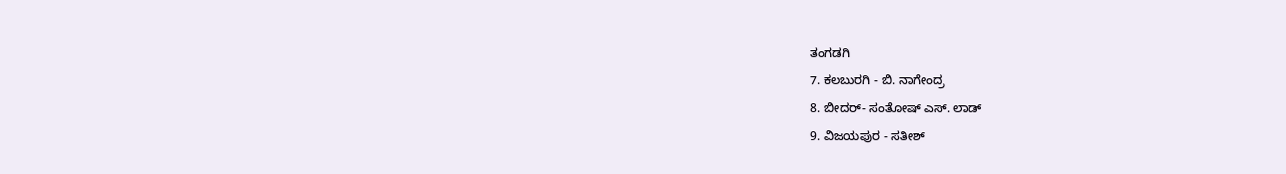ತಂಗಡಗಿ
7. ಕಲಬುರಗಿ - ಬಿ. ನಾಗೇಂದ್ರ
8. ಬೀದರ್- ಸಂತೋಷ್ ಎಸ್. ಲಾಡ್
9. ವಿಜಯಪುರ - ಸತೀಶ್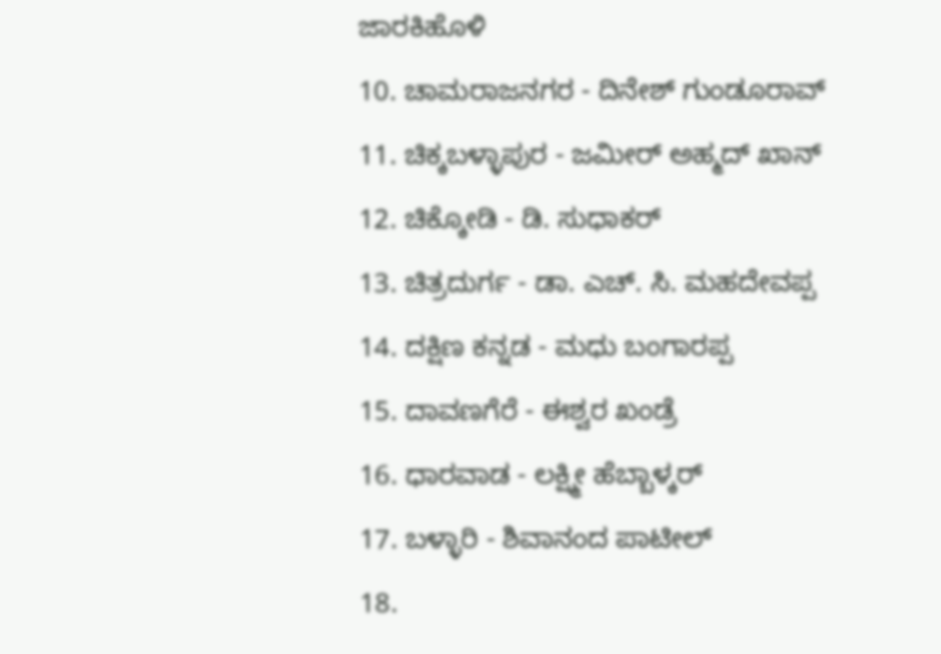ಜಾರಕಿಹೊಳಿ
10. ಚಾಮರಾಜನಗರ - ದಿನೇಶ್‌ ಗುಂಡೂರಾವ್
11. ಚಿಕ್ಕಬಳ್ಳಾಪುರ - ಜಮೀರ್ ಅಹ್ಮದ್ ಖಾನ್
12. ಚಿಕ್ಕೋಡಿ - ಡಿ. ಸುಧಾಕರ್
13. ಚಿತ್ರದುರ್ಗ - ಡಾ. ಎಚ್. ಸಿ. ಮಹದೇವಪ್ಪ
14. ದಕ್ಷಿಣ ಕನ್ನಡ - ಮಧು ಬಂಗಾರಪ್ಪ
15. ದಾವಣಗೆರೆ - ಈಶ್ವರ ಖಂಡ್ರೆ
16. ಧಾರವಾಡ - ಲಕ್ಷ್ಮೀ ಹೆಬ್ಬಾಳ್ಕರ್
17. ಬಳ್ಳಾರಿ - ಶಿವಾನಂದ ಪಾಟೀಲ್
18.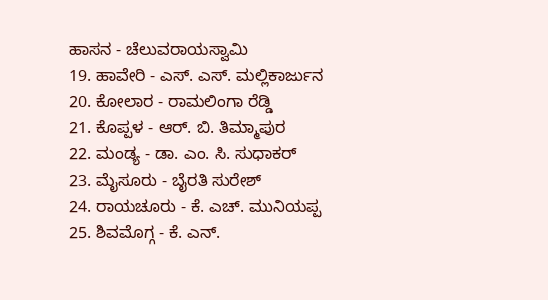ಹಾಸನ - ಚೆಲುವರಾಯಸ್ವಾಮಿ
19. ಹಾವೇರಿ - ಎಸ್. ಎಸ್. ಮಲ್ಲಿಕಾರ್ಜುನ
20. ಕೋಲಾರ - ರಾಮಲಿಂಗಾ ರೆಡ್ಡಿ
21. ಕೊಪ್ಪಳ - ಆರ್. ಬಿ. ತಿಮ್ಮಾಪುರ
22. ಮಂಡ್ಯ - ಡಾ. ಎಂ. ಸಿ. ಸುಧಾಕರ್
23. ಮೈಸೂರು - ಬೈರತಿ ಸುರೇಶ್
24. ರಾಯಚೂರು - ಕೆ. ಎಚ್. ಮುನಿಯಪ್ಪ
25. ಶಿವಮೊಗ್ಗ - ಕೆ. ಎನ್.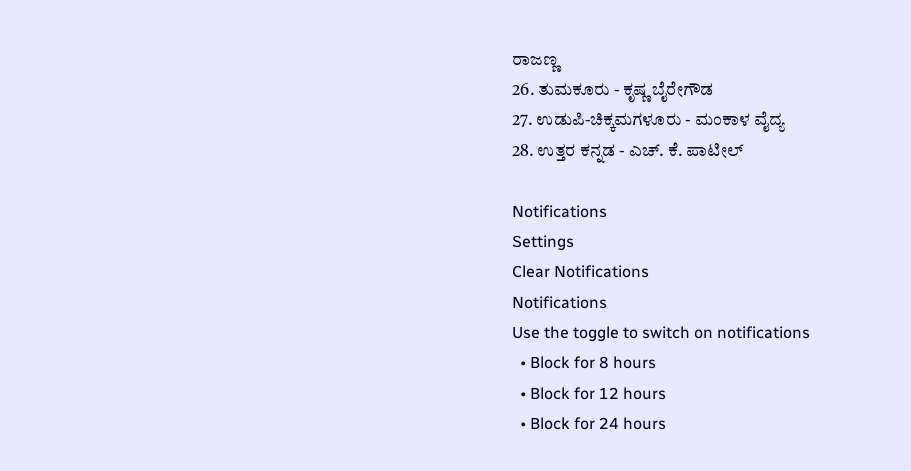ರಾಜಣ್ಣ
26. ತುಮಕೂರು - ಕೃಷ್ಣ ಬೈರೇಗೌಡ
27. ಉಡುಪಿ-ಚಿಕ್ಕಮಗಳೂರು - ಮಂಕಾಳ ವೈದ್ಯ
28. ಉತ್ತರ ಕನ್ನಡ - ಎಚ್. ಕೆ. ಪಾಟೀಲ್

Notifications
Settings
Clear Notifications
Notifications
Use the toggle to switch on notifications
  • Block for 8 hours
  • Block for 12 hours
  • Block for 24 hours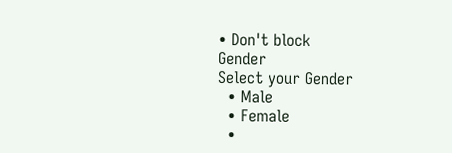• Don't block
Gender
Select your Gender
  • Male
  • Female
  •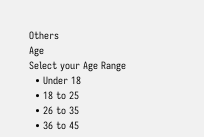Others
Age
Select your Age Range
  • Under 18
  • 18 to 25
  • 26 to 35
  • 36 to 45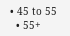• 45 to 55
  • 55+